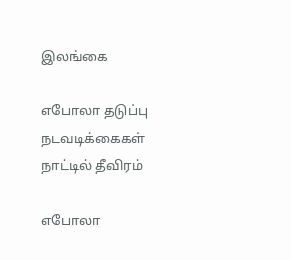இலங்கை

எபோலா தடுப்பு நடவடிக்கைகள் நாட்டில் தீவிரம்

எபோலா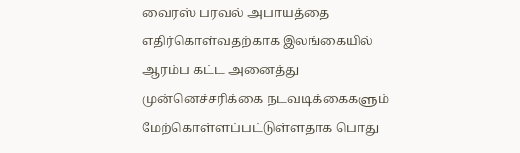வைரஸ் பரவல் அபாயத்தை எதிர்கொள்வதற்காக இலங்கையில் ஆரம்ப கட்ட அனைத்து முன்னெச்சரிக்கை நடவடிக்கைகளும் மேற்கொள்ளப்பட்டுள்ளதாக பொது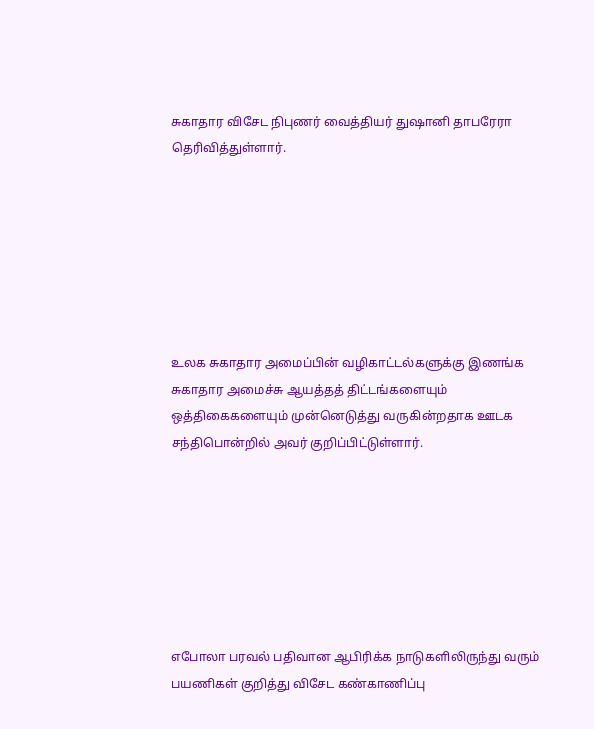சுகாதார விசேட நிபுணர் வைத்தியர் துஷானி தாபரேரா தெரிவித்துள்ளார்.







உலக சுகாதார அமைப்பின் வழிகாட்டல்களுக்கு இணங்க சுகாதார அமைச்சு ஆயத்தத் திட்டங்களையும் ஒத்திகைகளையும் முன்னெடுத்து வருகின்றதாக ஊடக சந்திபொன்றில் அவர் குறிப்பிட்டுள்ளார்.







எபோலா பரவல் பதிவான ஆபிரிக்க நாடுகளிலிருந்து வரும் பயணிகள் குறித்து விசேட கண்காணிப்பு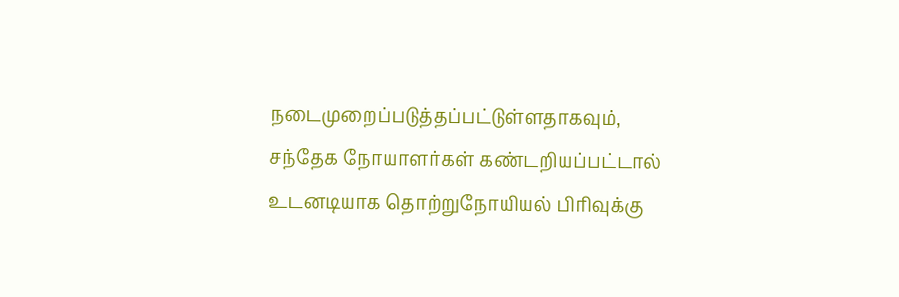நடைமுறைப்படுத்தப்பட்டுள்ளதாகவும், சந்தேக நோயாளர்கள் கண்டறியப்பட்டால் உடனடியாக தொற்றுநோயியல் பிரிவுக்கு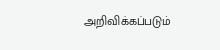அறிவிக்கப்படும்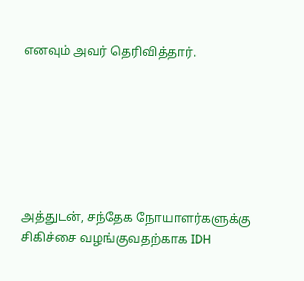எனவும் அவர் தெரிவித்தார்.







அத்துடன், சந்தேக நோயாளர்களுக்கு சிகிச்சை வழங்குவதற்காக IDH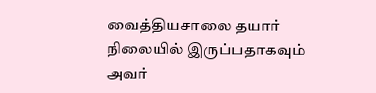வைத்தியசாலை தயார் நிலையில் இருப்பதாகவும் அவர்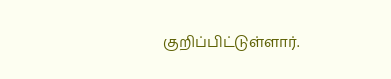குறிப்பிட்டுள்ளார்.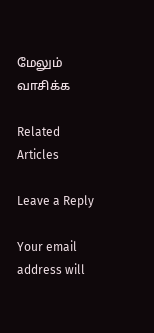மேலும் வாசிக்க

Related Articles

Leave a Reply

Your email address will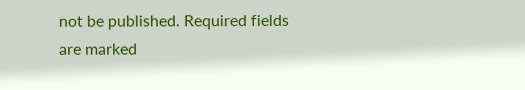not be published. Required fields are marked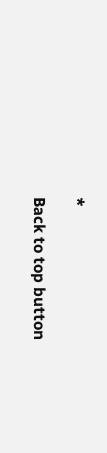*

Back to top button